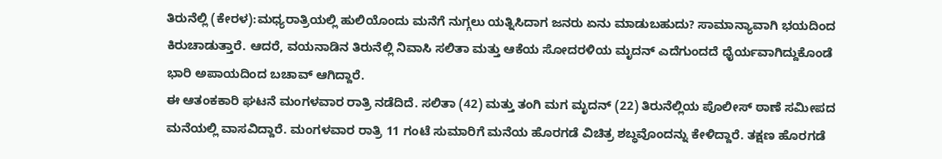ತಿರುನೆಲ್ಲಿ (ಕೇರಳ):ಮಧ್ಯರಾತ್ರಿಯಲ್ಲಿ ಹುಲಿಯೊಂದು ಮನೆಗೆ ನುಗ್ಗಲು ಯತ್ನಿಸಿದಾಗ ಜನರು ಏನು ಮಾಡುಬಹುದು? ಸಾಮಾನ್ಯಾವಾಗಿ ಭಯದಿಂದ ಕಿರುಚಾಡುತ್ತಾರೆ. ಆದರೆ, ವಯನಾಡಿನ ತಿರುನೆಲ್ಲಿ ನಿವಾಸಿ ಸಲಿತಾ ಮತ್ತು ಆಕೆಯ ಸೋದರಳಿಯ ಮೃದನ್ ಎದೆಗುಂದದೆ ಧೈರ್ಯವಾಗಿದ್ದುಕೊಂಡೆ ಭಾರಿ ಅಪಾಯದಿಂದ ಬಚಾವ್ ಆಗಿದ್ದಾರೆ.
ಈ ಆತಂಕಕಾರಿ ಘಟನೆ ಮಂಗಳವಾರ ರಾತ್ರಿ ನಡೆದಿದೆ. ಸಲಿತಾ (42) ಮತ್ತು ತಂಗಿ ಮಗ ಮೃದನ್ (22) ತಿರುನೆಲ್ಲಿಯ ಪೊಲೀಸ್ ಠಾಣೆ ಸಮೀಪದ ಮನೆಯಲ್ಲಿ ವಾಸವಿದ್ದಾರೆ. ಮಂಗಳವಾರ ರಾತ್ರಿ 11 ಗಂಟೆ ಸುಮಾರಿಗೆ ಮನೆಯ ಹೊರಗಡೆ ವಿಚಿತ್ರ ಶಬ್ಧವೊಂದನ್ನು ಕೇಳಿದ್ದಾರೆ. ತಕ್ಷಣ ಹೊರಗಡೆ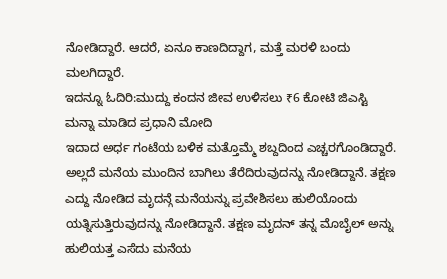ನೋಡಿದ್ದಾರೆ. ಆದರೆ, ಏನೂ ಕಾಣದಿದ್ದಾಗ, ಮತ್ತೆ ಮರಳಿ ಬಂದು ಮಲಗಿದ್ದಾರೆ.
ಇದನ್ನೂ ಓದಿರಿ:ಮುದ್ದು ಕಂದನ ಜೀವ ಉಳಿಸಲು ₹6 ಕೋಟಿ ಜಿಎಸ್ಟಿ ಮನ್ನಾ ಮಾಡಿದ ಪ್ರಧಾನಿ ಮೋದಿ
ಇದಾದ ಅರ್ಧ ಗಂಟೆಯ ಬಳಿಕ ಮತ್ತೊಮ್ಮೆ ಶಬ್ದದಿಂದ ಎಚ್ಚರಗೊಂಡಿದ್ದಾರೆ. ಅಲ್ಲದೆ ಮನೆಯ ಮುಂದಿನ ಬಾಗಿಲು ತೆರೆದಿರುವುದನ್ನು ನೋಡಿದ್ದಾನೆ. ತಕ್ಷಣ ಎದ್ದು ನೋಡಿದ ಮೃದನ್ಗೆ ಮನೆಯನ್ನು ಪ್ರವೇಶಿಸಲು ಹುಲಿಯೊಂದು ಯತ್ನಿಸುತ್ತಿರುವುದನ್ನು ನೋಡಿದ್ದಾನೆ. ತಕ್ಷಣ ಮೃದನ್ ತನ್ನ ಮೊಬೈಲ್ ಅನ್ನು ಹುಲಿಯತ್ತ ಎಸೆದು ಮನೆಯ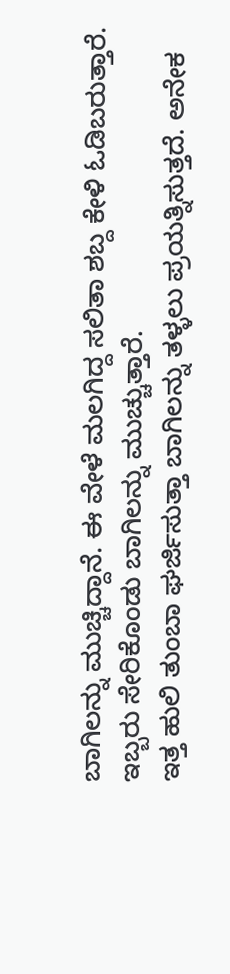ಬಾಗಿಲನ್ನು ಮುಚ್ಚಿದ್ದಾನೆ. ಈ ವೇಳೆ ಮಲಗಿದ್ದ ಸಲಿತಾ ಶಬ್ದ ಕೇಳಿ ಓಡಿಬರುತ್ತಾರೆ. ಇಬ್ಬರು ಸೇರಿಕೊಂಡು ಬಾಗಿಲನ್ನು ಮುಚ್ಚುತ್ತಾರೆ.
ಇತ್ತ ಹುಲಿ ತುಂಬಾ ಘರ್ಜಿಸುತ್ತಾ ಬಾಗಿಲನ್ನು ತಳ್ಳಲು ಪ್ರಯತ್ನಿಸುತ್ತದೆ. ಅನೇಕ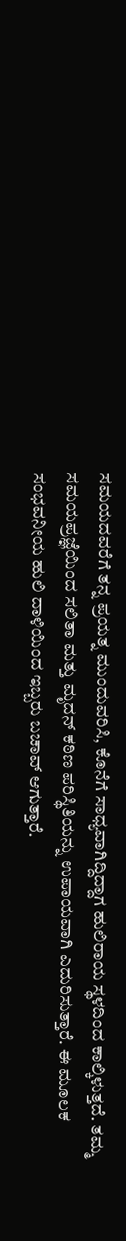ಸಮಯದವರೆಗೆ ತನ್ನ ಪ್ರಯತ್ನ ಮುಂದುವರಿಸಿ, ಕೊನೆಗೆ ಸಾಧ್ಯವಾಗಿದ್ದಿದ್ದಾಗ ಹುಲಿರಾಯ ಸ್ಥಳದಿಂದ ಕಾಲ್ಕಿಳುತ್ತದೆ. ತಮ್ಮ ಸಮಯಪ್ರಜ್ಞೆಯಿಂದ ಸಲಿತಾ ಮತ್ತು ಮೃದನ್ ಕಠಿಣ ಪರಿಸ್ಥಿತಿಯನ್ನು ಉಪಾಯವಾಗಿ ಎದುರಿಸುತ್ತಾರೆ. ಈ ಮೂಲಕ ಸಂಭವನೀಯ ಹುಲಿ ದಾಳಿಯಿಂದ ಇಬ್ಬರು ಬಚಾವ್ ಆಗುತ್ತಾರೆ.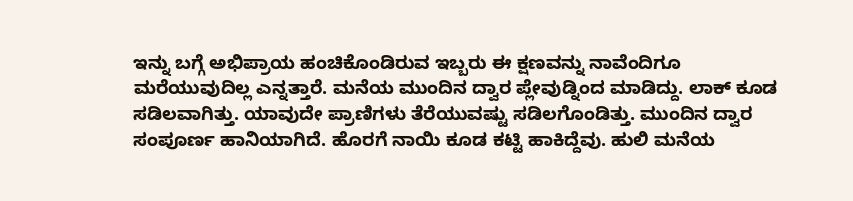ಇನ್ನು ಬಗ್ಗೆ ಅಭಿಪ್ರಾಯ ಹಂಚಿಕೊಂಡಿರುವ ಇಬ್ಬರು ಈ ಕ್ಷಣವನ್ನು ನಾವೆಂದಿಗೂ ಮರೆಯುವುದಿಲ್ಲ ಎನ್ನತ್ತಾರೆ. ಮನೆಯ ಮುಂದಿನ ದ್ವಾರ ಪ್ಲೇವುಡ್ನಿಂದ ಮಾಡಿದ್ದು. ಲಾಕ್ ಕೂಡ ಸಡಿಲವಾಗಿತ್ತು. ಯಾವುದೇ ಪ್ರಾಣಿಗಳು ತೆರೆಯುವಷ್ಟು ಸಡಿಲಗೊಂಡಿತ್ತು. ಮುಂದಿನ ದ್ವಾರ ಸಂಪೂರ್ಣ ಹಾನಿಯಾಗಿದೆ. ಹೊರಗೆ ನಾಯಿ ಕೂಡ ಕಟ್ಟಿ ಹಾಕಿದ್ದೆವು. ಹುಲಿ ಮನೆಯ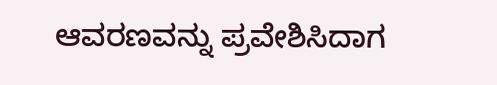ಆವರಣವನ್ನು ಪ್ರವೇಶಿಸಿದಾಗ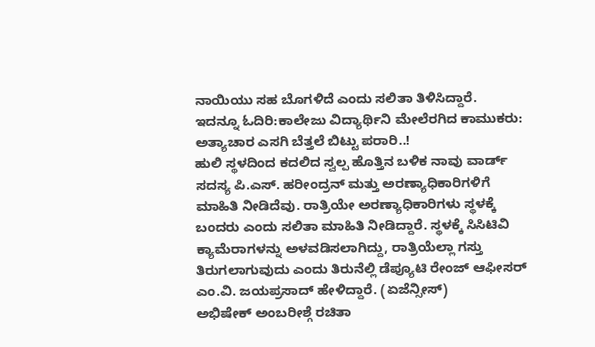ನಾಯಿಯು ಸಹ ಬೊಗಳಿದೆ ಎಂದು ಸಲಿತಾ ತಿಳಿಸಿದ್ದಾರೆ.
ಇದನ್ನೂ ಓದಿರಿ:ಕಾಲೇಜು ವಿದ್ಯಾರ್ಥಿನಿ ಮೇಲೆರಗಿದ ಕಾಮುಕರು: ಅತ್ಯಾಚಾರ ಎಸಗಿ ಬೆತ್ತಲೆ ಬಿಟ್ಟು ಪರಾರಿ..!
ಹುಲಿ ಸ್ಥಳದಿಂದ ಕದಲಿದ ಸ್ವಲ್ಪ ಹೊತ್ತಿನ ಬಳಿಕ ನಾವು ವಾರ್ಡ್ ಸದಸ್ಯ ಪಿ.ಎಸ್. ಹರೀಂದ್ರನ್ ಮತ್ತು ಅರಣ್ಯಾಧಿಕಾರಿಗಳಿಗೆ ಮಾಹಿತಿ ನೀಡಿದೆವು. ರಾತ್ರಿಯೇ ಅರಣ್ಯಾಧಿಕಾರಿಗಳು ಸ್ಥಳಕ್ಕೆ ಬಂದರು ಎಂದು ಸಲಿತಾ ಮಾಹಿತಿ ನೀಡಿದ್ದಾರೆ. ಸ್ಥಳಕ್ಕೆ ಸಿಸಿಟಿವಿ ಕ್ಯಾಮೆರಾಗಳನ್ನು ಅಳವಡಿಸಲಾಗಿದ್ದು, ರಾತ್ರಿಯೆಲ್ಲಾ ಗಸ್ತು ತಿರುಗಲಾಗುವುದು ಎಂದು ತಿರುನೆಲ್ಲಿ ಡೆಪ್ಯೂಟಿ ರೇಂಜ್ ಆಫೀಸರ್ ಎಂ.ವಿ. ಜಯಪ್ರಸಾದ್ ಹೇಳಿದ್ದಾರೆ. (ಏಜೆನ್ಸೀಸ್)
ಅಭಿಷೇಕ್ ಅಂಬರೀಶ್ಗೆ ರಚಿತಾ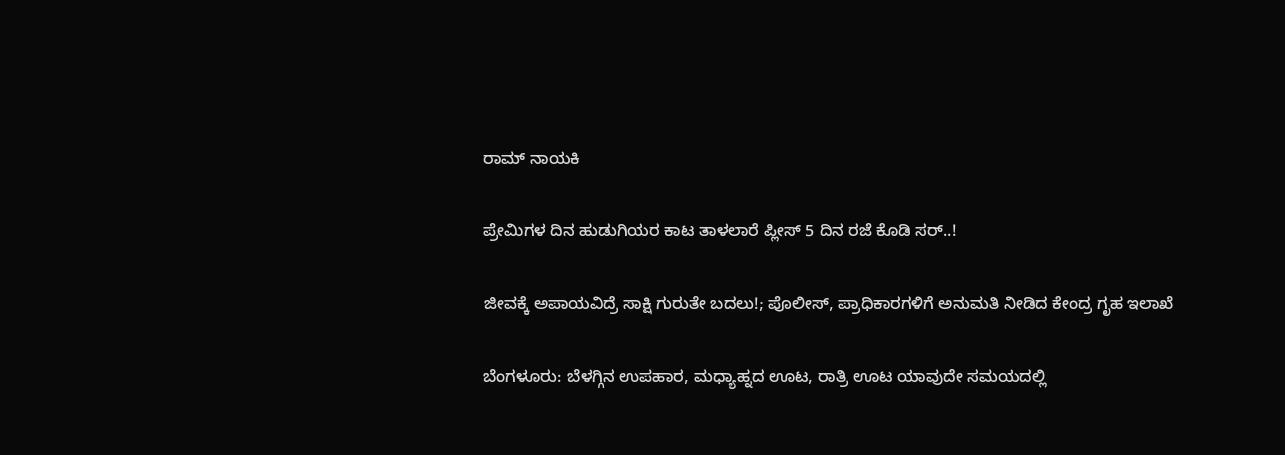ರಾಮ್ ನಾಯಕಿ

ಪ್ರೇಮಿಗಳ ದಿನ ಹುಡುಗಿಯರ ಕಾಟ ತಾಳಲಾರೆ ಪ್ಲೀಸ್ 5 ದಿನ ರಜೆ ಕೊಡಿ ಸರ್..!

ಜೀವಕ್ಕೆ ಅಪಾಯವಿದ್ರೆ ಸಾಕ್ಷಿ ಗುರುತೇ ಬದಲು!; ಪೊಲೀಸ್, ಪ್ರಾಧಿಕಾರಗಳಿಗೆ ಅನುಮತಿ ನೀಡಿದ ಕೇಂದ್ರ ಗೃಹ ಇಲಾಖೆ

ಬೆಂಗಳೂರು: ಬೆಳಗ್ಗಿನ ಉಪಹಾರ, ಮಧ್ಯಾಹ್ನದ ಊಟ, ರಾತ್ರಿ ಊಟ ಯಾವುದೇ ಸಮಯದಲ್ಲಿ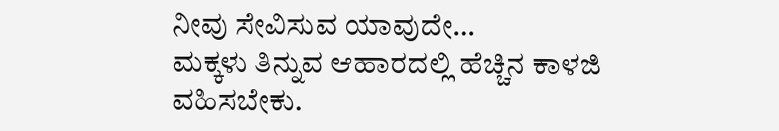ನೀವು ಸೇವಿಸುವ ಯಾವುದೇ…
ಮಕ್ಕಳು ತಿನ್ನುವ ಆಹಾರದಲ್ಲಿ ಹೆಚ್ಚಿನ ಕಾಳಜಿ ವಹಿಸಬೇಕು.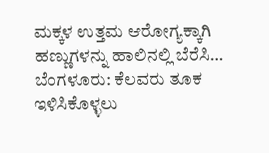ಮಕ್ಕಳ ಉತ್ತಮ ಆರೋಗ್ಯಕ್ಕಾಗಿ ಹಣ್ಣುಗಳನ್ನು ಹಾಲಿನಲ್ಲಿ ಬೆರೆಸಿ…
ಬೆಂಗಳೂರು: ಕೆಲವರು ತೂಕ ಇಳಿಸಿಕೊಳ್ಳಲು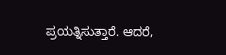ಪ್ರಯತ್ನಿಸುತ್ತಾರೆ. ಆದರೆ,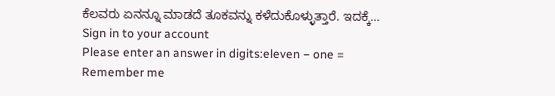ಕೆಲವರು ಏನನ್ನೂ ಮಾಡದೆ ತೂಕವನ್ನು ಕಳೆದುಕೊಳ್ಳುತ್ತಾರೆ. ಇದಕ್ಕೆ…
Sign in to your account
Please enter an answer in digits:eleven − one =
Remember me